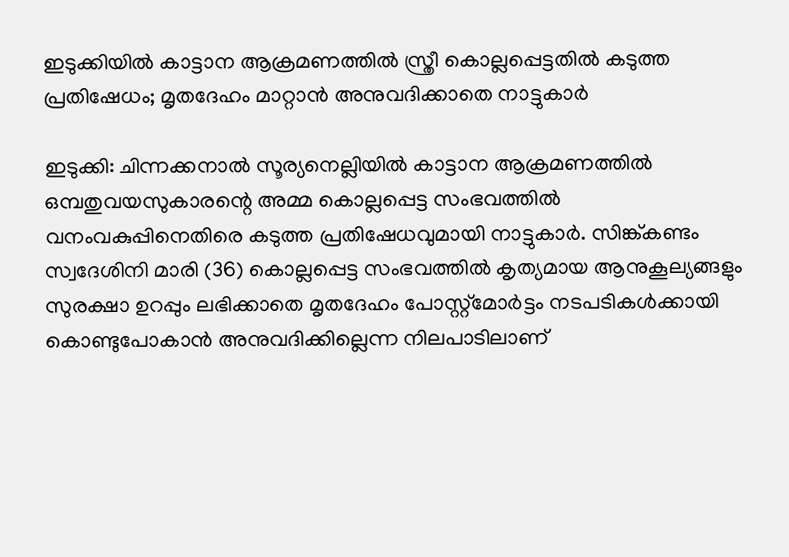ഇടുക്കിയിൽ കാട്ടാന ആക്രമണത്തിൽ സ്ത്രീ കൊല്ലപ്പെട്ടതിൽ കടുത്ത പ്രതിഷേധം; മൃതദേഹം മാറ്റാൻ അനുവദിക്കാതെ നാട്ടുകാർ

ഇടുക്കി: ചിന്നക്കനാൽ സൂര്യനെല്ലിയിൽ കാട്ടാന ആക്രമണത്തിൽ ഒമ്പതുവയസുകാരന്റെ അമ്മ കൊല്ലപ്പെട്ട സംഭവത്തിൽ വനംവകുപ്പിനെതിരെ കടുത്ത പ്രതിഷേധവുമായി നാട്ടുകാർ. സിങ്ക്കണ്ടം സ്വദേശിനി മാരി (36) കൊല്ലപ്പെട്ട സംഭവത്തിൽ കൃത്യമായ ആനുകൂല്യങ്ങളും സുരക്ഷാ ഉറപ്പും ലഭിക്കാതെ മൃതദേഹം പോസ്റ്റ്‌മോർട്ടം നടപടികൾക്കായി കൊണ്ടുപോകാൻ അനുവദിക്കില്ലെന്ന നിലപാടിലാണ്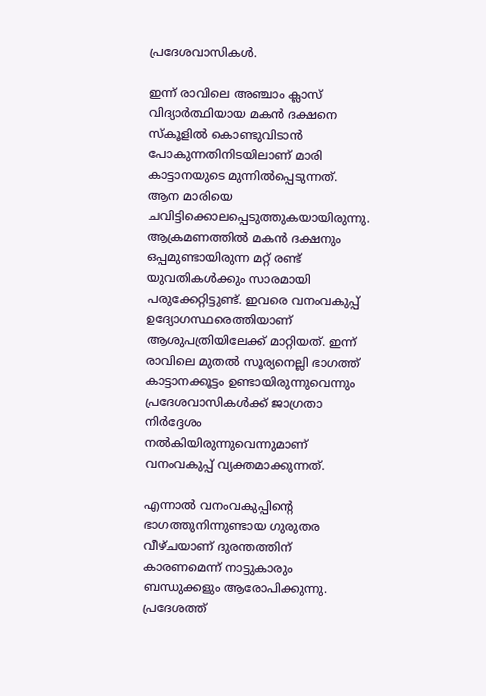പ്രദേശവാസികൾ.

ഇന്ന് രാവിലെ അഞ്ചാം ക്ലാസ് വിദ്യാർത്ഥിയായ മകൻ ദക്ഷനെ സ്‌കൂളിൽ കൊണ്ടുവിടാൻ പോകുന്നതിനിടയിലാണ് മാരി കാട്ടാനയുടെ മുന്നിൽപ്പെടുന്നത്. ആന മാരിയെ ചവിട്ടിക്കൊലപ്പെടുത്തുകയായിരുന്നു. ആക്രമണത്തിൽ മകൻ ദക്ഷനും ഒപ്പമുണ്ടായിരുന്ന മറ്റ് രണ്ട് യുവതികൾക്കും സാരമായി പരുക്കേറ്റിട്ടുണ്ട്. ഇവരെ വനംവകുപ്പ് ഉദ്യോഗസ്ഥരെത്തിയാണ് ആശുപത്രിയിലേക്ക് മാറ്റിയത്. ഇന്ന് രാവിലെ മുതൽ സൂര്യനെല്ലി ഭാഗത്ത് കാട്ടാനക്കൂട്ടം ഉണ്ടായിരുന്നുവെന്നും പ്രദേശവാസികൾക്ക് ജാഗ്രതാ നിർദ്ദേശം നൽകിയിരുന്നുവെന്നുമാണ് വനംവകുപ്പ് വ്യക്തമാക്കുന്നത്.

എന്നാൽ വനംവകുപ്പിന്റെ ഭാഗത്തുനിന്നുണ്ടായ ഗുരുതര വീഴ്ചയാണ് ദുരന്തത്തിന് കാരണമെന്ന് നാട്ടുകാരും ബന്ധുക്കളും ആരോപിക്കുന്നു. പ്രദേശത്ത്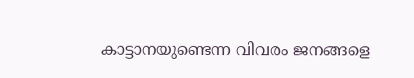കാട്ടാനയുണ്ടെന്ന വിവരം ജനങ്ങളെ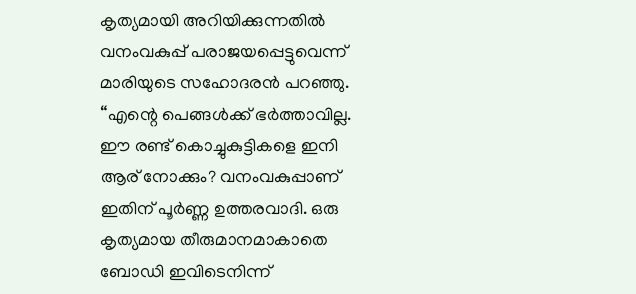കൃത്യമായി അറിയിക്കുന്നതിൽ വനംവകുപ്പ് പരാജയപ്പെട്ടുവെന്ന് മാരിയുടെ സഹോദരൻ പറഞ്ഞു. “എന്റെ പെങ്ങൾക്ക് ഭർത്താവില്ല. ഈ രണ്ട് കൊച്ചുകുട്ടികളെ ഇനി ആര് നോക്കും? വനംവകുപ്പാണ് ഇതിന് പൂർണ്ണ ഉത്തരവാദി. ഒരു കൃത്യമായ തീരുമാനമാകാതെ ബോഡി ഇവിടെനിന്ന്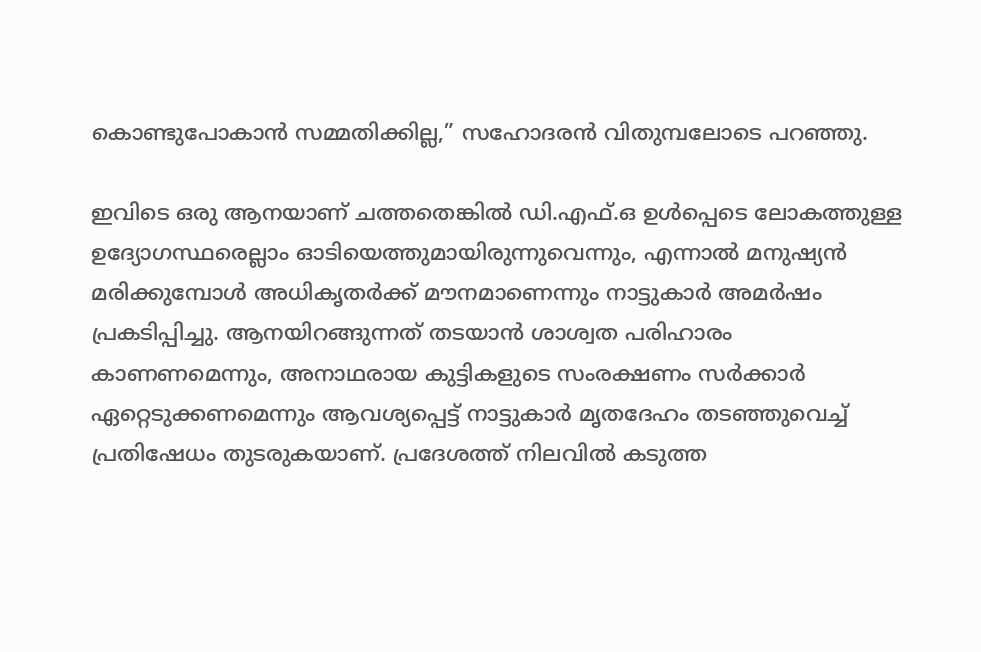കൊണ്ടുപോകാൻ സമ്മതിക്കില്ല,” സഹോദരൻ വിതുമ്പലോടെ പറഞ്ഞു.

ഇവിടെ ഒരു ആനയാണ് ചത്തതെങ്കിൽ ഡി.എഫ്.ഒ ഉൾപ്പെടെ ലോകത്തുള്ള ഉദ്യോഗസ്ഥരെല്ലാം ഓടിയെത്തുമായിരുന്നുവെന്നും, എന്നാൽ മനുഷ്യൻ മരിക്കുമ്പോൾ അധികൃതർക്ക് മൗനമാണെന്നും നാട്ടുകാർ അമർഷം പ്രകടിപ്പിച്ചു. ആനയിറങ്ങുന്നത് തടയാൻ ശാശ്വത പരിഹാരം കാണണമെന്നും, അനാഥരായ കുട്ടികളുടെ സംരക്ഷണം സർക്കാർ ഏറ്റെടുക്കണമെന്നും ആവശ്യപ്പെട്ട് നാട്ടുകാർ മൃതദേഹം തടഞ്ഞുവെച്ച് പ്രതിഷേധം തുടരുകയാണ്. പ്രദേശത്ത് നിലവിൽ കടുത്ത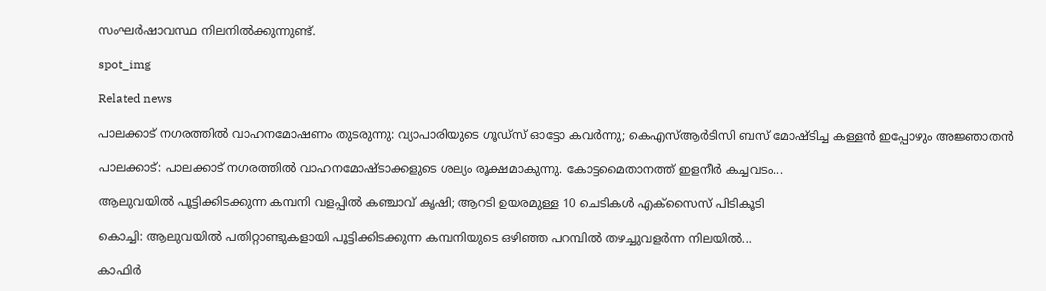സംഘർഷാവസ്ഥ നിലനിൽക്കുന്നുണ്ട്.

spot_img

Related news

പാലക്കാട് നഗരത്തിൽ വാഹനമോഷണം തുടരുന്നു: വ്യാപാരിയുടെ ഗൂഡ്‌സ് ഓട്ടോ കവർന്നു; കെഎസ്ആർടിസി ബസ് മോഷ്ടിച്ച കള്ളൻ ഇപ്പോഴും അജ്ഞാതൻ

പാലക്കാട്: പാലക്കാട് നഗരത്തിൽ വാഹനമോഷ്ടാക്കളുടെ ശല്യം രൂക്ഷമാകുന്നു. കോട്ടമൈതാനത്ത് ഇളനീർ കച്ചവടം...

ആലുവയിൽ പൂട്ടിക്കിടക്കുന്ന കമ്പനി വളപ്പിൽ കഞ്ചാവ് കൃഷി; ആറടി ഉയരമുള്ള 10 ചെടികൾ എക്സൈസ് പിടികൂടി

കൊച്ചി: ആലുവയിൽ പതിറ്റാണ്ടുകളായി പൂട്ടിക്കിടക്കുന്ന കമ്പനിയുടെ ഒഴിഞ്ഞ പറമ്പിൽ തഴച്ചുവളർന്ന നിലയിൽ...

കാഫിർ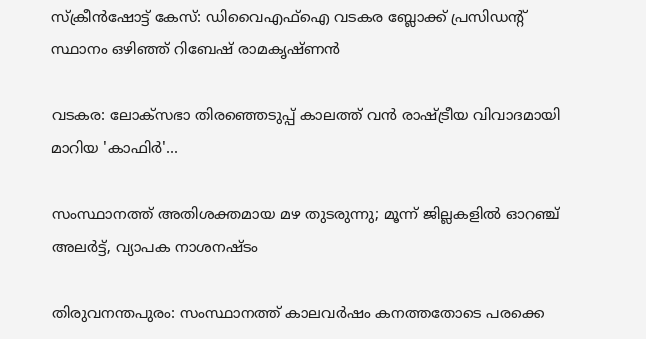സ്ക്രീൻഷോട്ട് കേസ്: ഡിവൈഎഫ്ഐ വടകര ബ്ലോക്ക് പ്രസിഡന്റ് സ്ഥാനം ഒഴിഞ്ഞ് റിബേഷ് രാമകൃഷ്ണൻ

വടകര: ലോക്സഭാ തിരഞ്ഞെടുപ്പ് കാലത്ത് വൻ രാഷ്ട്രീയ വിവാദമായി മാറിയ 'കാഫിർ'...

സംസ്ഥാനത്ത് അതിശക്തമായ മഴ തുടരുന്നു; മൂന്ന് ജില്ലകളിൽ ഓറഞ്ച് അലർട്ട്, വ്യാപക നാശനഷ്ടം

തിരുവനന്തപുരം: സംസ്ഥാനത്ത് കാലവർഷം കനത്തതോടെ പരക്കെ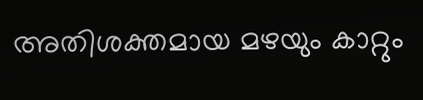അതിശക്തമായ മഴയും കാറ്റും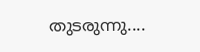തുടരുന്നു....